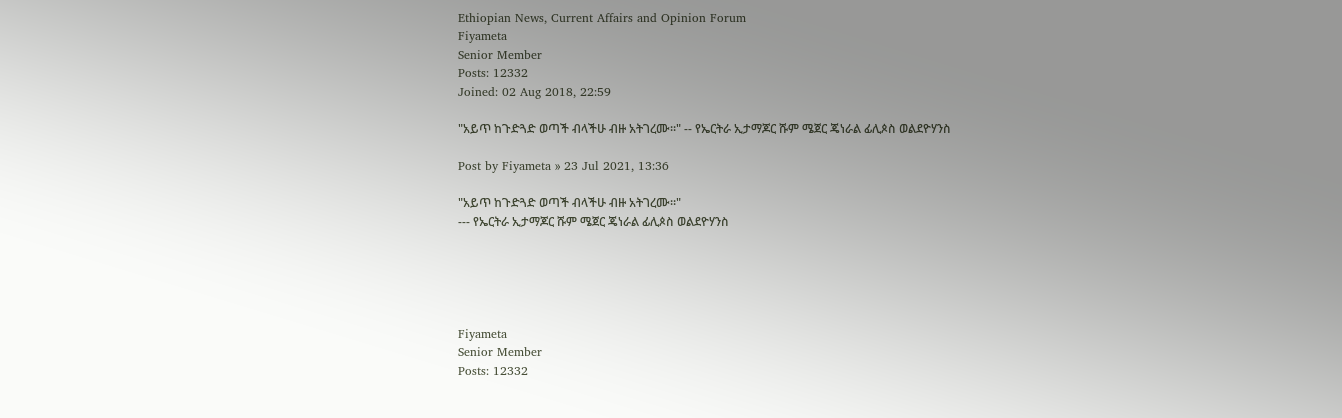Ethiopian News, Current Affairs and Opinion Forum
Fiyameta
Senior Member
Posts: 12332
Joined: 02 Aug 2018, 22:59

"አይጥ ከጉድጓድ ወጣች ብላችሁ ብዙ አትገረሙ።" -- የኤርትራ ኢታማጆር ሹም ሜጀር ጄነራል ፊሊጶስ ወልደዮሃንስ

Post by Fiyameta » 23 Jul 2021, 13:36

"አይጥ ከጉድጓድ ወጣች ብላችሁ ብዙ አትገረሙ።"
--- የኤርትራ ኢታማጆር ሹም ሜጀር ጄነራል ፊሊጶስ ወልደዮሃንስ





Fiyameta
Senior Member
Posts: 12332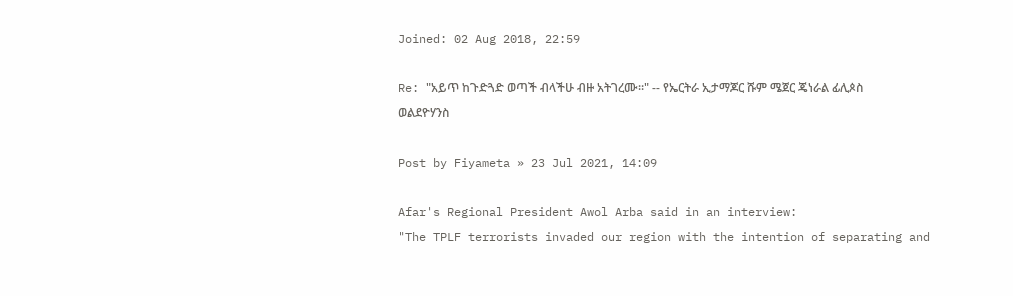Joined: 02 Aug 2018, 22:59

Re: "አይጥ ከጉድጓድ ወጣች ብላችሁ ብዙ አትገረሙ።" -- የኤርትራ ኢታማጆር ሹም ሜጀር ጄነራል ፊሊጶስ ወልደዮሃንስ

Post by Fiyameta » 23 Jul 2021, 14:09

Afar's Regional President Awol Arba said in an interview:
"The TPLF terrorists invaded our region with the intention of separating and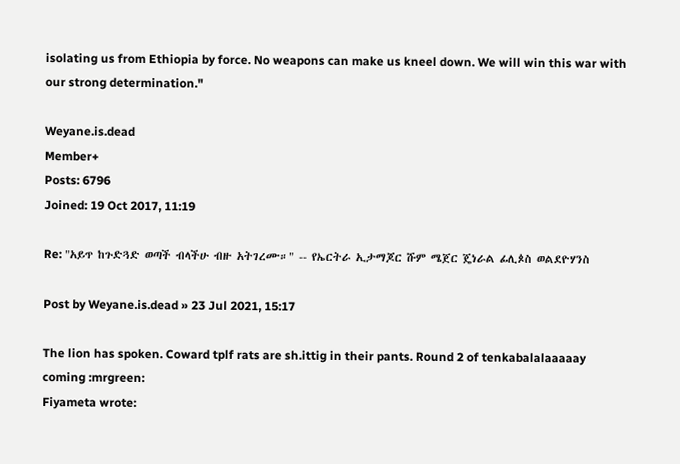isolating us from Ethiopia by force. No weapons can make us kneel down. We will win this war with our strong determination."

Weyane.is.dead
Member+
Posts: 6796
Joined: 19 Oct 2017, 11:19

Re: "አይጥ ከጉድጓድ ወጣች ብላችሁ ብዙ አትገረሙ።" -- የኤርትራ ኢታማጆር ሹም ሜጀር ጄነራል ፊሊጶስ ወልደዮሃንስ

Post by Weyane.is.dead » 23 Jul 2021, 15:17

The lion has spoken. Coward tplf rats are sh.ittig in their pants. Round 2 of tenkabalalaaaaay coming :mrgreen:
Fiyameta wrote: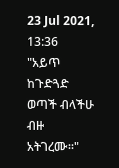23 Jul 2021, 13:36
"አይጥ ከጉድጓድ ወጣች ብላችሁ ብዙ አትገረሙ።"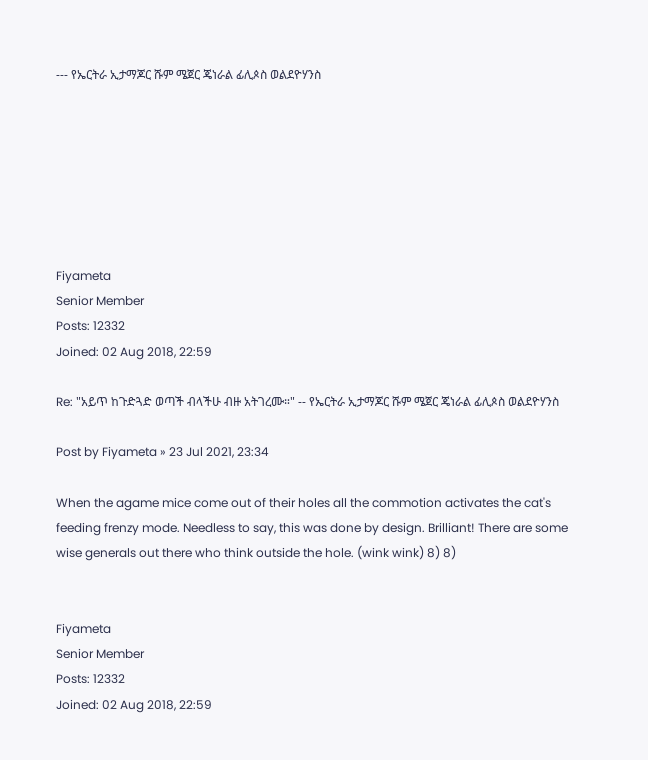--- የኤርትራ ኢታማጆር ሹም ሜጀር ጄነራል ፊሊጶስ ወልደዮሃንስ







Fiyameta
Senior Member
Posts: 12332
Joined: 02 Aug 2018, 22:59

Re: "አይጥ ከጉድጓድ ወጣች ብላችሁ ብዙ አትገረሙ።" -- የኤርትራ ኢታማጆር ሹም ሜጀር ጄነራል ፊሊጶስ ወልደዮሃንስ

Post by Fiyameta » 23 Jul 2021, 23:34

When the agame mice come out of their holes all the commotion activates the cat's feeding frenzy mode. Needless to say, this was done by design. Brilliant! There are some wise generals out there who think outside the hole. (wink wink) 8) 8)


Fiyameta
Senior Member
Posts: 12332
Joined: 02 Aug 2018, 22:59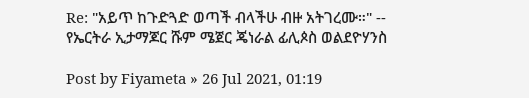Re: "አይጥ ከጉድጓድ ወጣች ብላችሁ ብዙ አትገረሙ።" -- የኤርትራ ኢታማጆር ሹም ሜጀር ጄነራል ፊሊጶስ ወልደዮሃንስ

Post by Fiyameta » 26 Jul 2021, 01:19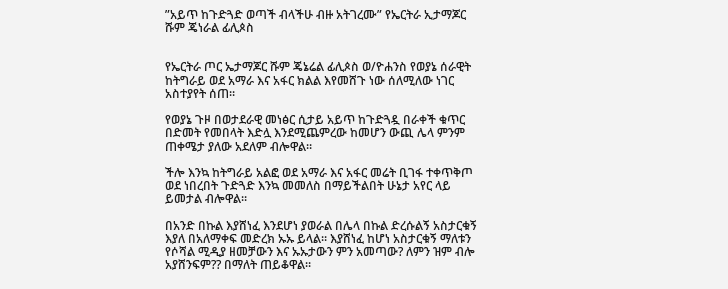”አይጥ ከጉድጓድ ወጣች ብላችሁ ብዙ አትገረሙ” የኤርትራ ኢታማጆር ሹም ጄነራል ፊሊጶስ


የኤርትራ ጦር ኤታማጆር ሹም ጄኔሬል ፊሊጶስ ወ/ዮሐንስ የወያኔ ሰራዊት ከትግራይ ወደ አማራ እና አፋር ክልል እየመሸጉ ነው ሰለሚለው ነገር አስተያየት ሰጠ።

የወያኔ ጉዞ በወታደራዊ መነፅር ሲታይ አይጥ ከጉድጓዷ በራቀች ቁጥር በድመት የመበላት እድሏ እንደሚጨምረው ከመሆን ውጪ ሌላ ምንም ጠቀሜታ ያለው አደለም ብሎዋል።

ችሎ እንኳ ከትግራይ አልፎ ወደ አማራ እና አፋር መሬት ቢገፋ ተቀጥቅጦ ወደ ነበረበት ጉድጓድ እንኳ መመለስ በማይችልበት ሁኔታ አየር ላይ ይመታል ብሎዋል።

በአንድ በኩል እያሸነፈ እንደሆነ ያወራል በሌላ በኩል ድረሱልኝ አስታርቁኝ እያለ በአለማቀፍ መድረክ ኡኡ ይላል። እያሸነፈ ከሆነ አስታርቁኝ ማለቱን የሶሻል ሚዲያ ዘመቻውን እና ኡኡታውን ምን አመጣው? ለምን ዝም ብሎ አያሸንፍም?? በማለት ጠይቆዋል።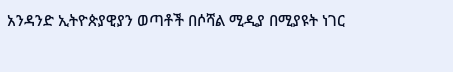አንዳንድ ኢትዮጵያዊያን ወጣቶች በሶሻል ሚዲያ በሚያዩት ነገር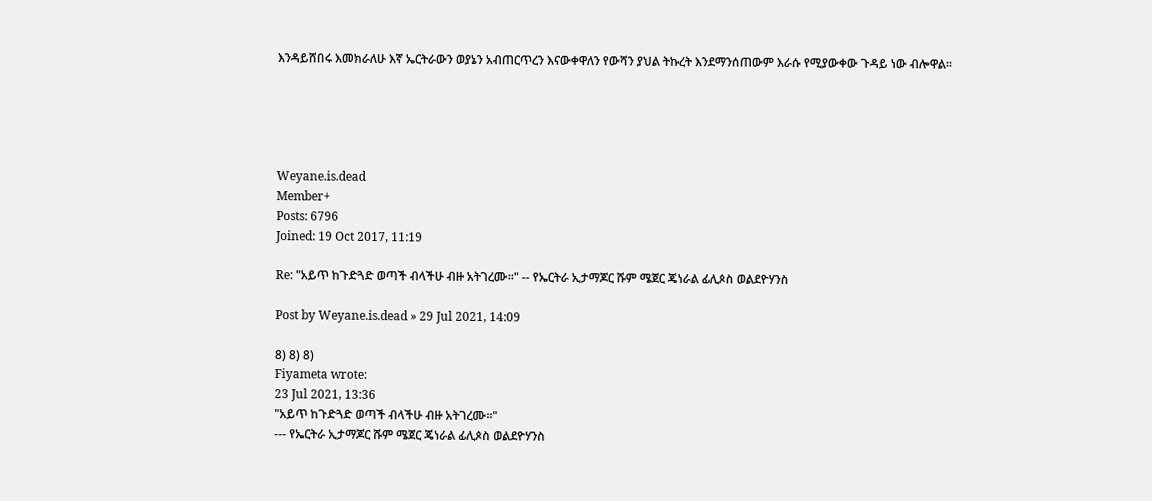እንዳይሸበሩ እመክራለሁ እኛ ኤርትራውን ወያኔን አብጠርጥረን እናውቀዋለን የውሻን ያህል ትኩረት እንደማንሰጠውም እራሱ የሚያውቀው ጉዳይ ነው ብሎዋል።





Weyane.is.dead
Member+
Posts: 6796
Joined: 19 Oct 2017, 11:19

Re: "አይጥ ከጉድጓድ ወጣች ብላችሁ ብዙ አትገረሙ።" -- የኤርትራ ኢታማጆር ሹም ሜጀር ጄነራል ፊሊጶስ ወልደዮሃንስ

Post by Weyane.is.dead » 29 Jul 2021, 14:09

8) 8) 8)
Fiyameta wrote:
23 Jul 2021, 13:36
"አይጥ ከጉድጓድ ወጣች ብላችሁ ብዙ አትገረሙ።"
--- የኤርትራ ኢታማጆር ሹም ሜጀር ጄነራል ፊሊጶስ ወልደዮሃንስ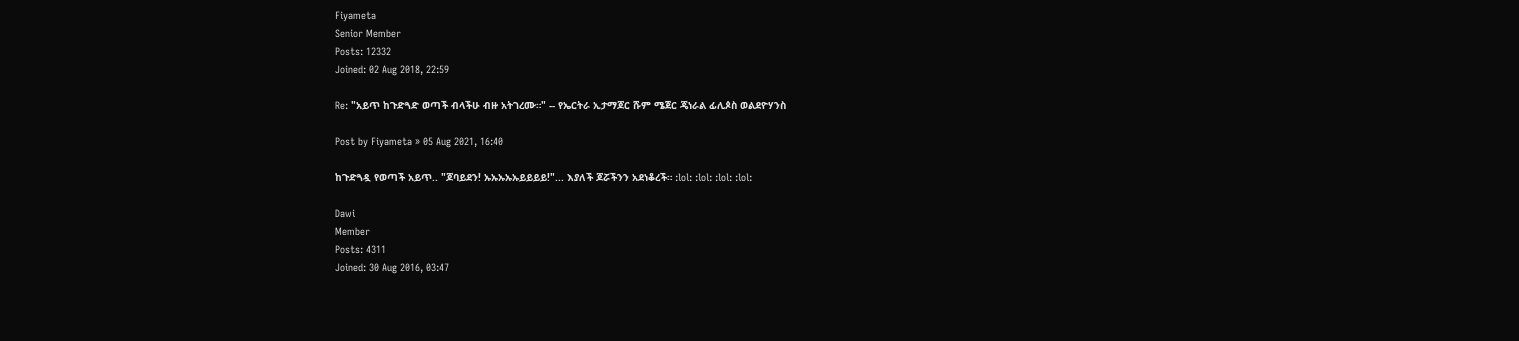Fiyameta
Senior Member
Posts: 12332
Joined: 02 Aug 2018, 22:59

Re: "አይጥ ከጉድጓድ ወጣች ብላችሁ ብዙ አትገረሙ።" -- የኤርትራ ኢታማጆር ሹም ሜጀር ጄነራል ፊሊጶስ ወልደዮሃንስ

Post by Fiyameta » 05 Aug 2021, 16:40

ከጉድጓዷ የወጣች አይጥ.. "ጆባይደን! ኡኡኡኡኡይይይይ!"... እያለች ጆሯችንን አደነቆረች። :lol: :lol: :lol: :lol:

Dawi
Member
Posts: 4311
Joined: 30 Aug 2016, 03:47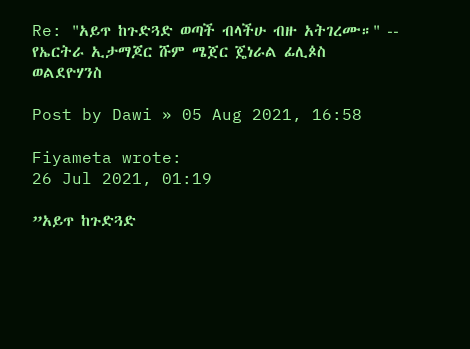Re: "አይጥ ከጉድጓድ ወጣች ብላችሁ ብዙ አትገረሙ።" -- የኤርትራ ኢታማጆር ሹም ሜጀር ጄነራል ፊሊጶስ ወልደዮሃንስ

Post by Dawi » 05 Aug 2021, 16:58

Fiyameta wrote:
26 Jul 2021, 01:19

”አይጥ ከጉድጓድ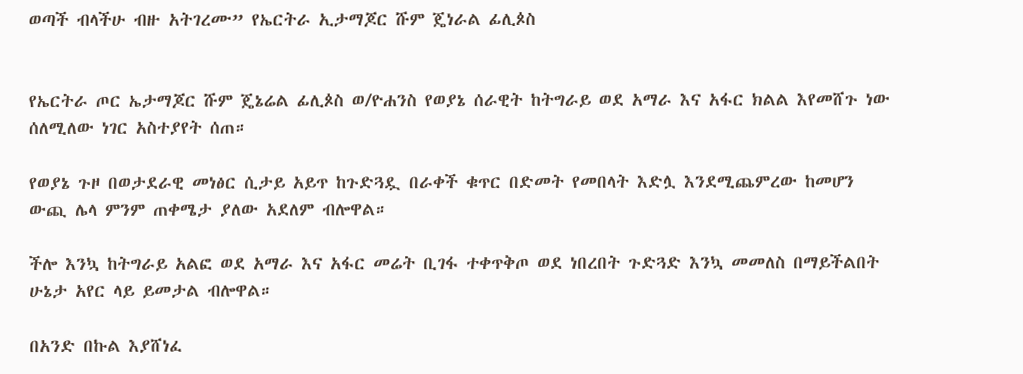ወጣች ብላችሁ ብዙ አትገረሙ” የኤርትራ ኢታማጆር ሹም ጄነራል ፊሊጶስ


የኤርትራ ጦር ኤታማጆር ሹም ጄኔሬል ፊሊጶስ ወ/ዮሐንስ የወያኔ ሰራዊት ከትግራይ ወደ አማራ እና አፋር ክልል እየመሸጉ ነው ሰለሚለው ነገር አስተያየት ሰጠ።

የወያኔ ጉዞ በወታደራዊ መነፅር ሲታይ አይጥ ከጉድጓዷ በራቀች ቁጥር በድመት የመበላት እድሏ እንደሚጨምረው ከመሆን ውጪ ሌላ ምንም ጠቀሜታ ያለው አደለም ብሎዋል።

ችሎ እንኳ ከትግራይ አልፎ ወደ አማራ እና አፋር መሬት ቢገፋ ተቀጥቅጦ ወደ ነበረበት ጉድጓድ እንኳ መመለስ በማይችልበት ሁኔታ አየር ላይ ይመታል ብሎዋል።

በአንድ በኩል እያሸነፈ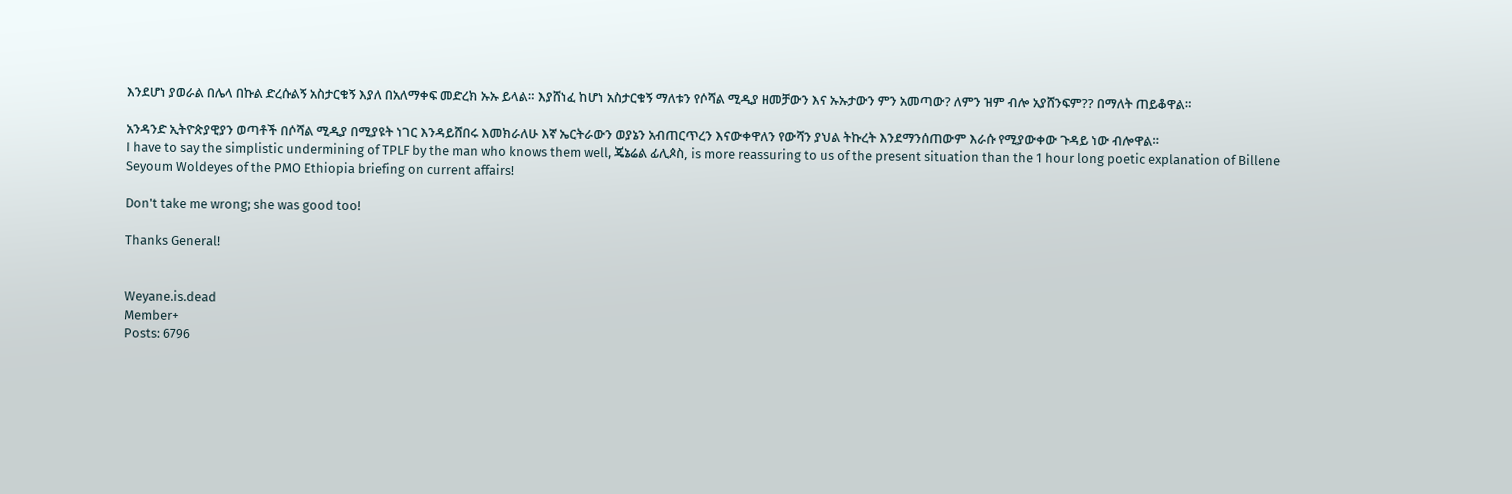እንደሆነ ያወራል በሌላ በኩል ድረሱልኝ አስታርቁኝ እያለ በአለማቀፍ መድረክ ኡኡ ይላል። እያሸነፈ ከሆነ አስታርቁኝ ማለቱን የሶሻል ሚዲያ ዘመቻውን እና ኡኡታውን ምን አመጣው? ለምን ዝም ብሎ አያሸንፍም?? በማለት ጠይቆዋል።

አንዳንድ ኢትዮጵያዊያን ወጣቶች በሶሻል ሚዲያ በሚያዩት ነገር እንዳይሸበሩ እመክራለሁ እኛ ኤርትራውን ወያኔን አብጠርጥረን እናውቀዋለን የውሻን ያህል ትኩረት እንደማንሰጠውም እራሱ የሚያውቀው ጉዳይ ነው ብሎዋል።
I have to say the simplistic undermining of TPLF by the man who knows them well, ጄኔሬል ፊሊጶስ, is more reassuring to us of the present situation than the 1 hour long poetic explanation of Billene Seyoum Woldeyes of the PMO Ethiopia briefing on current affairs!

Don't take me wrong; she was good too!

Thanks General!


Weyane.is.dead
Member+
Posts: 6796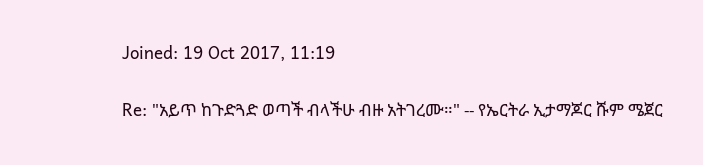Joined: 19 Oct 2017, 11:19

Re: "አይጥ ከጉድጓድ ወጣች ብላችሁ ብዙ አትገረሙ።" -- የኤርትራ ኢታማጆር ሹም ሜጀር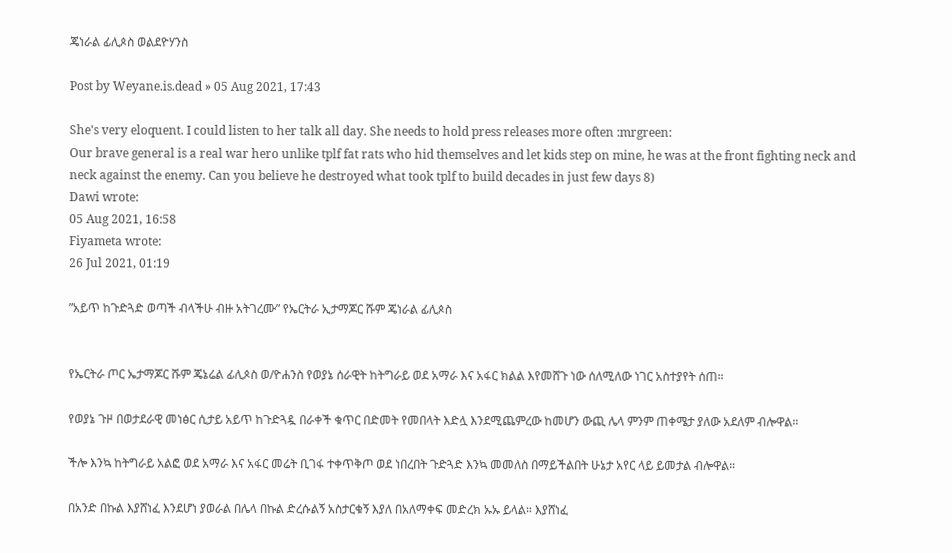ጄነራል ፊሊጶስ ወልደዮሃንስ

Post by Weyane.is.dead » 05 Aug 2021, 17:43

She's very eloquent. I could listen to her talk all day. She needs to hold press releases more often :mrgreen:
Our brave general is a real war hero unlike tplf fat rats who hid themselves and let kids step on mine, he was at the front fighting neck and neck against the enemy. Can you believe he destroyed what took tplf to build decades in just few days 8)
Dawi wrote:
05 Aug 2021, 16:58
Fiyameta wrote:
26 Jul 2021, 01:19

”አይጥ ከጉድጓድ ወጣች ብላችሁ ብዙ አትገረሙ” የኤርትራ ኢታማጆር ሹም ጄነራል ፊሊጶስ


የኤርትራ ጦር ኤታማጆር ሹም ጄኔሬል ፊሊጶስ ወ/ዮሐንስ የወያኔ ሰራዊት ከትግራይ ወደ አማራ እና አፋር ክልል እየመሸጉ ነው ሰለሚለው ነገር አስተያየት ሰጠ።

የወያኔ ጉዞ በወታደራዊ መነፅር ሲታይ አይጥ ከጉድጓዷ በራቀች ቁጥር በድመት የመበላት እድሏ እንደሚጨምረው ከመሆን ውጪ ሌላ ምንም ጠቀሜታ ያለው አደለም ብሎዋል።

ችሎ እንኳ ከትግራይ አልፎ ወደ አማራ እና አፋር መሬት ቢገፋ ተቀጥቅጦ ወደ ነበረበት ጉድጓድ እንኳ መመለስ በማይችልበት ሁኔታ አየር ላይ ይመታል ብሎዋል።

በአንድ በኩል እያሸነፈ እንደሆነ ያወራል በሌላ በኩል ድረሱልኝ አስታርቁኝ እያለ በአለማቀፍ መድረክ ኡኡ ይላል። እያሸነፈ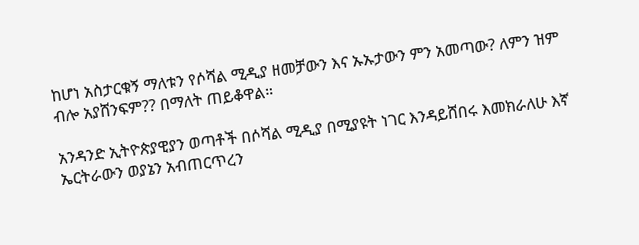ከሆነ አስታርቁኝ ማለቱን የሶሻል ሚዲያ ዘመቻውን እና ኡኡታውን ምን አመጣው? ለምን ዝም ብሎ አያሸንፍም?? በማለት ጠይቆዋል።

አንዳንድ ኢትዮጵያዊያን ወጣቶች በሶሻል ሚዲያ በሚያዩት ነገር እንዳይሸበሩ እመክራለሁ እኛ ኤርትራውን ወያኔን አብጠርጥረን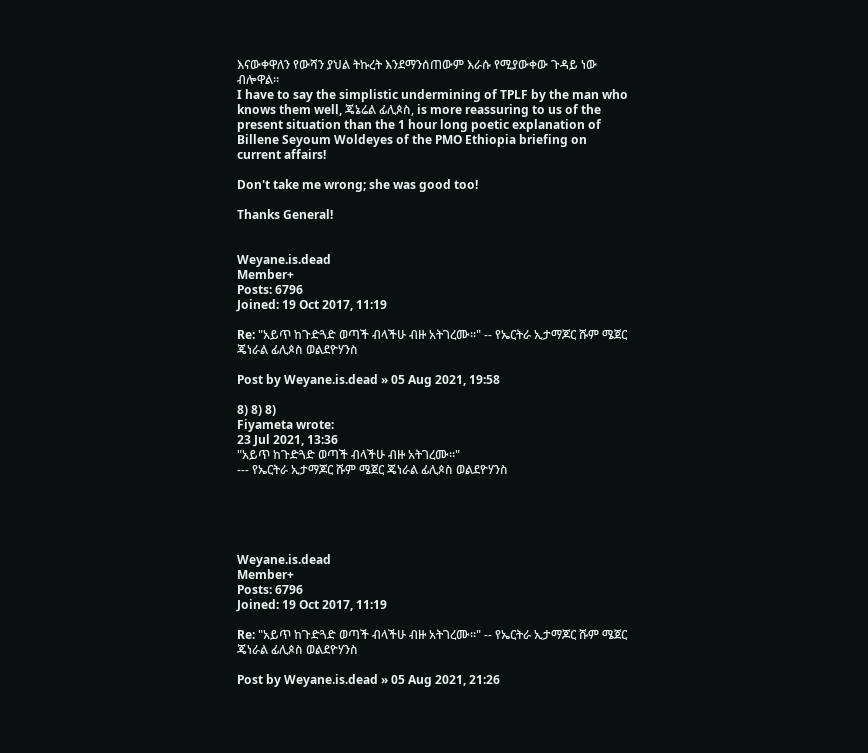እናውቀዋለን የውሻን ያህል ትኩረት እንደማንሰጠውም እራሱ የሚያውቀው ጉዳይ ነው ብሎዋል።
I have to say the simplistic undermining of TPLF by the man who knows them well, ጄኔሬል ፊሊጶስ, is more reassuring to us of the present situation than the 1 hour long poetic explanation of Billene Seyoum Woldeyes of the PMO Ethiopia briefing on current affairs!

Don't take me wrong; she was good too!

Thanks General!


Weyane.is.dead
Member+
Posts: 6796
Joined: 19 Oct 2017, 11:19

Re: "አይጥ ከጉድጓድ ወጣች ብላችሁ ብዙ አትገረሙ።" -- የኤርትራ ኢታማጆር ሹም ሜጀር ጄነራል ፊሊጶስ ወልደዮሃንስ

Post by Weyane.is.dead » 05 Aug 2021, 19:58

8) 8) 8)
Fiyameta wrote:
23 Jul 2021, 13:36
"አይጥ ከጉድጓድ ወጣች ብላችሁ ብዙ አትገረሙ።"
--- የኤርትራ ኢታማጆር ሹም ሜጀር ጄነራል ፊሊጶስ ወልደዮሃንስ





Weyane.is.dead
Member+
Posts: 6796
Joined: 19 Oct 2017, 11:19

Re: "አይጥ ከጉድጓድ ወጣች ብላችሁ ብዙ አትገረሙ።" -- የኤርትራ ኢታማጆር ሹም ሜጀር ጄነራል ፊሊጶስ ወልደዮሃንስ

Post by Weyane.is.dead » 05 Aug 2021, 21:26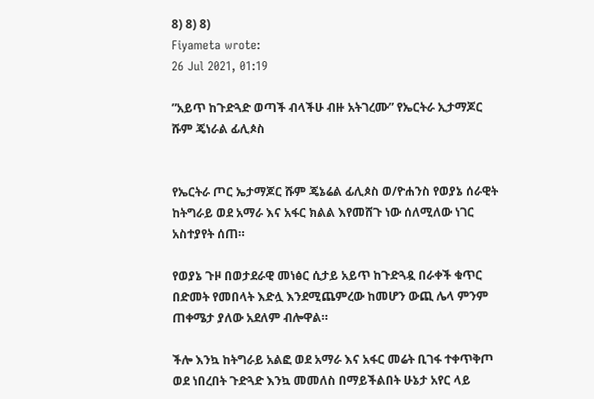8) 8) 8)
Fiyameta wrote:
26 Jul 2021, 01:19

”አይጥ ከጉድጓድ ወጣች ብላችሁ ብዙ አትገረሙ” የኤርትራ ኢታማጆር ሹም ጄነራል ፊሊጶስ


የኤርትራ ጦር ኤታማጆር ሹም ጄኔሬል ፊሊጶስ ወ/ዮሐንስ የወያኔ ሰራዊት ከትግራይ ወደ አማራ እና አፋር ክልል እየመሸጉ ነው ሰለሚለው ነገር አስተያየት ሰጠ።

የወያኔ ጉዞ በወታደራዊ መነፅር ሲታይ አይጥ ከጉድጓዷ በራቀች ቁጥር በድመት የመበላት እድሏ እንደሚጨምረው ከመሆን ውጪ ሌላ ምንም ጠቀሜታ ያለው አደለም ብሎዋል።

ችሎ እንኳ ከትግራይ አልፎ ወደ አማራ እና አፋር መሬት ቢገፋ ተቀጥቅጦ ወደ ነበረበት ጉድጓድ እንኳ መመለስ በማይችልበት ሁኔታ አየር ላይ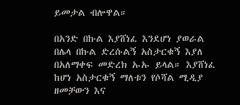ይመታል ብሎዋል።

በአንድ በኩል እያሸነፈ እንደሆነ ያወራል በሌላ በኩል ድረሱልኝ አስታርቁኝ እያለ በአለማቀፍ መድረክ ኡኡ ይላል። እያሸነፈ ከሆነ አስታርቁኝ ማለቱን የሶሻል ሚዲያ ዘመቻውን እና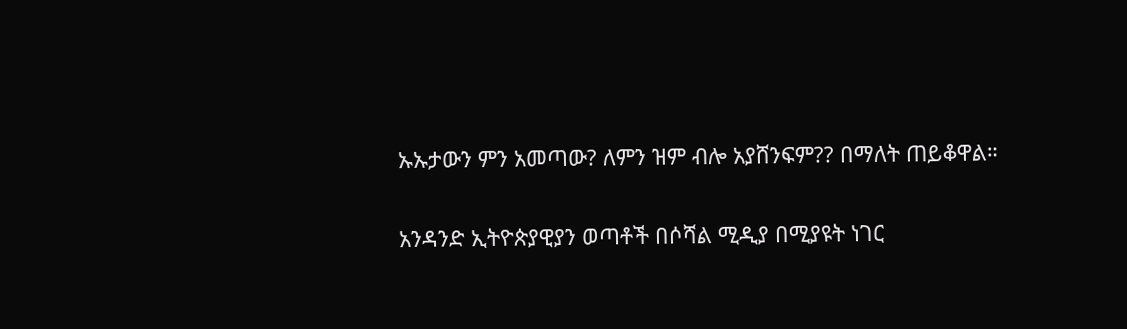ኡኡታውን ምን አመጣው? ለምን ዝም ብሎ አያሸንፍም?? በማለት ጠይቆዋል።

አንዳንድ ኢትዮጵያዊያን ወጣቶች በሶሻል ሚዲያ በሚያዩት ነገር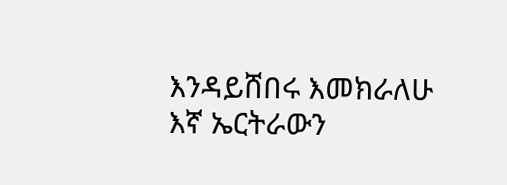እንዳይሸበሩ እመክራለሁ እኛ ኤርትራውን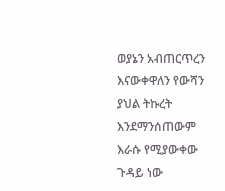ወያኔን አብጠርጥረን እናውቀዋለን የውሻን ያህል ትኩረት እንደማንሰጠውም እራሱ የሚያውቀው ጉዳይ ነው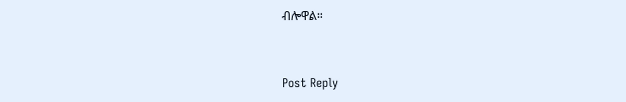ብሎዋል።


Post Reply